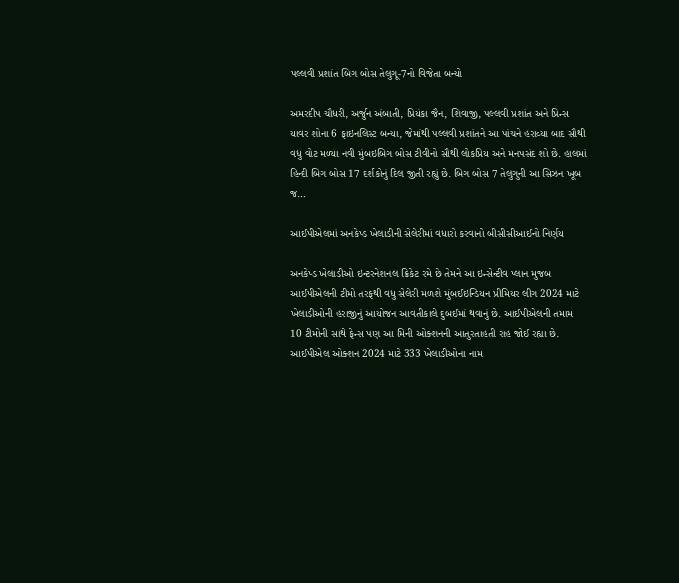પલ્લવી પ્રશાંત બિગ બોસ તેલુગૂ-7નો વિજેતા બન્યો

અમરદીપ ચૌધરી, અર્જુન અંબાતી, પ્રિયંકા જૈન, શિવાજી, પલ્લવી પ્રશાંત અને પ્રિન્સ યાવર શોના 6 ફાઇનલિસ્ટ બન્યા, જેમાંથી પલ્લવી પ્રશાંતને આ પાંચને હરાવ્યા બાદ સૌથી વધુ વોટ મળ્યા નવી મુંબઇબિગ બોસ ટીવીનો સૌથી લોકપ્રિય અને મનપસંદ શો છે. હાલમાં હિન્દી બિગ બોસ 17 દર્શકોનું દિલ જીતી રહ્યું છે. બિગ બોસ 7 તેલુગુની આ સિઝન ખૂબ જ…

આઈપીએલમાં અનકેપ્ડ ખેલાડીની સેલેરીમાં વધારો કરવાનો બીસીસીઆઈનો નિર્ણય

અનકેપ્ડ ખેલાડીઓ ઇન્ટરનેશનલ ક્રિકેટ રમે છે તેમને આ ઇન્સેન્ટીવ પ્લાન મુજબ આઈપીએલની ટીમો તરફથી વધુ સેલેરી મળશે મુંબઈઇન્ડિયન પ્રીમિયર લીગ 2024 માટે ખેલાડીઓની હરાજીનું આયોજન આવતીકાલે દુબઈમાં થવાનું છે. આઈપીએલની તમામ 10 ટીમોની સાથે ફેન્સ પણ આ મિની ઓક્શનની આતુરતાહતી રાહ જોઈ રહ્યા છે. આઈપીએલ ઓક્શન 2024 માટે 333 ખેલાડીઓના નામ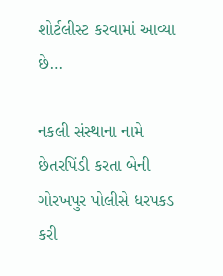શોર્ટલીસ્ટ કરવામાં આવ્યા છે…

નકલી સંસ્થાના નામે છેતરપિંડી કરતા બેની ગોરખપુર પોલીસે ધરપકડ કરી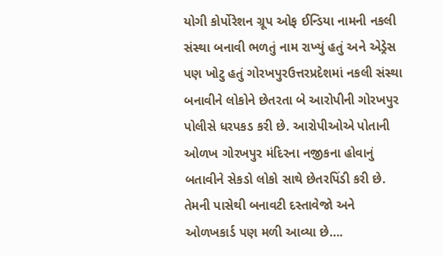યોગી કોર્પોરેશન ગ્રૂપ ઓફ ઈન્ડિયા નામની નકલી સંસ્થા બનાવી ભળતું નામ રાખ્યું હતું અને એડ્રેસ પણ ખોટુ હતું ગોરખપુરઉત્તરપ્રદેશમાં નકલી સંસ્થા બનાવીને લોકોને છેતરતા બે આરોપીની ગોરખપુર પોલીસે ધરપકડ કરી છે. આરોપીઓએ પોતાની ઓળખ ગોરખપુર મંદિરના નજીકના હોવાનું બતાવીને સેકડો લોકો સાથે છેતરપિંડી કરી છે. તેમની પાસેથી બનાવટી દસ્તાવેજો અને ઓળખકાર્ડ પણ મળી આવ્યા છે….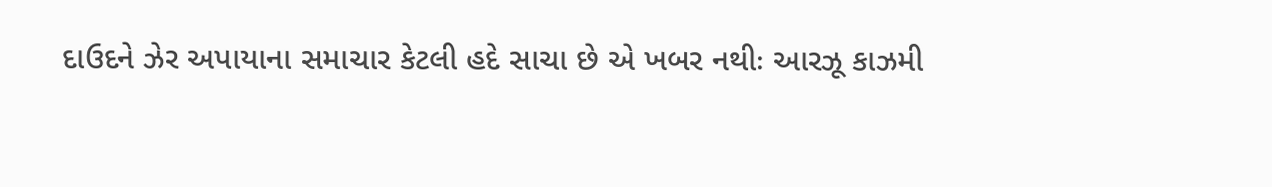દાઉદને ઝેર અપાયાના સમાચાર કેટલી હદે સાચા છે એ ખબર નથીઃ આરઝૂ કાઝમી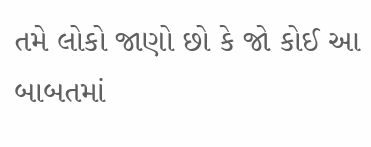તમે લોકો જાણો છો કે જો કોઈ આ બાબતમાં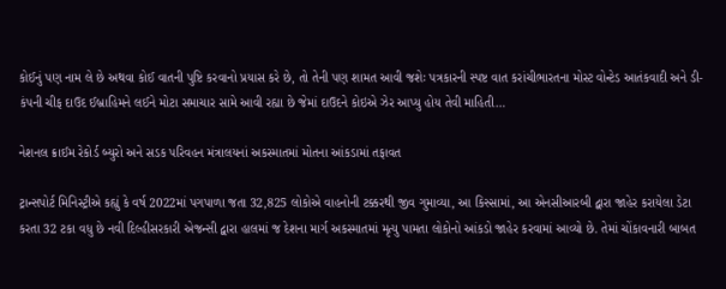કોઈનું પણ નામ લે છે અથવા કોઈ વાતની પુષ્ટિ કરવાનો પ્રયાસ કરે છે, તો તેની પણ શામત આવી જશેઃ પત્રકારની સ્પષ્ટ વાત કરાંચીભારતના મોસ્ટ વોન્ટેડ આતંકવાદી અને ડી-કંપની ચીફ દાઉદ ઈબ્રાહિમને લઈને મોટા સમાચાર સામે આવી રહ્યા છે જેમાં દાઉદને કોઇએ ઝેર આપ્યુ હોય તેવી માહિતી…

નેશનલ ક્રાઈમ રેકોર્ડ બ્યુરો અને સડક પરિવહન મંત્રાલયનાં અકસ્માતમાં મોતના આંકડામાં તફાવત

ટ્રાન્સપોર્ટ મિનિસ્ટ્રીએ કહ્યું કે વર્ષ 2022માં પગપાળા જતા 32,825 લોકોએ વાહનોની ટક્કરથી જીવ ગુમાવ્યા, આ કિસ્સામાં, આ એનસીઆરબી દ્વારા જાહેર કરાયેલા ડેટા કરતા 32 ટકા વધુ છે નવી દિલ્હીસરકારી એજન્સી દ્વારા હાલમાં જ દેશના માર્ગ અકસ્માતમાં મૃત્યુ પામતા લોકોનો આંકડો જાહેર કરવામાં આવ્યો છે. તેમાં ચોંકાવનારી બાબત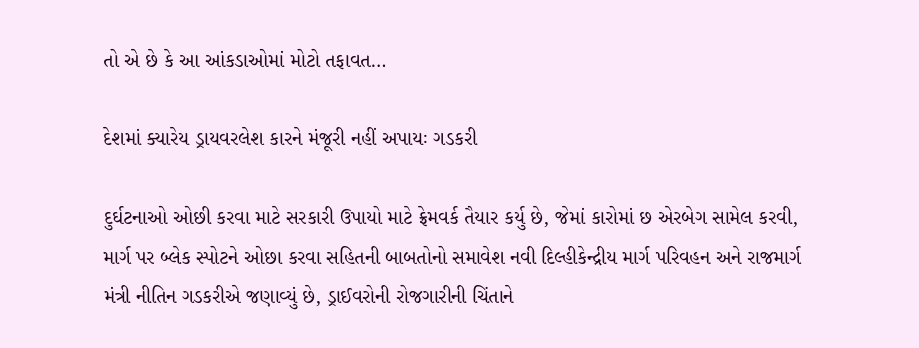તો એ છે કે આ આંકડાઓમાં મોટો તફાવત…

દેશમાં ક્યારેય ડ્રાયવરલેશ કારને મંજૂરી નહીં અપાયઃ ગડકરી

દુર્ઘટનાઓ ઓછી કરવા માટે સરકારી ઉપાયો માટે ફ્રેમવર્ક તૈયાર કર્યુ છે, જેમાં કારોમાં છ એરબેગ સામેલ કરવી, માર્ગ પર બ્લેક સ્પોટને ઓછા કરવા સહિતની બાબતોનો સમાવેશ નવી દિલ્હીકેન્દ્રીય માર્ગ પરિવહન અને રાજમાર્ગ મંત્રી નીતિન ગડકરીએ જણાવ્યું છે, ડ્રાઈવરોની રોજગારીની ચિંતાને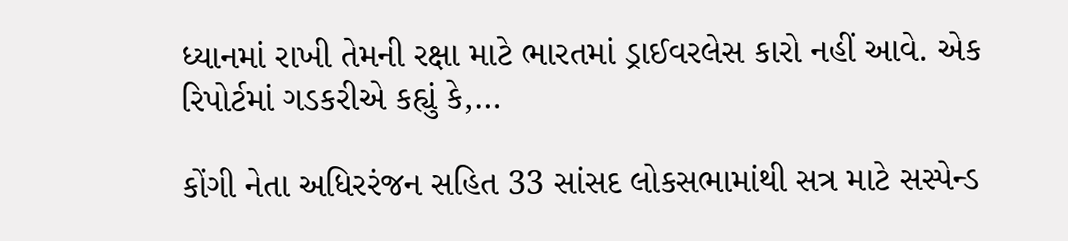ધ્યાનમાં રાખી તેમની રક્ષા માટે ભારતમાં ડ્રાઈવરલેસ કારો નહીં આવે. એક રિપોર્ટમાં ગડકરીએ કહ્યું કે,…

કોંગી નેતા અધિરરંજન સહિત 33 સાંસદ લોકસભામાંથી સત્ર માટે સસ્પેન્ડ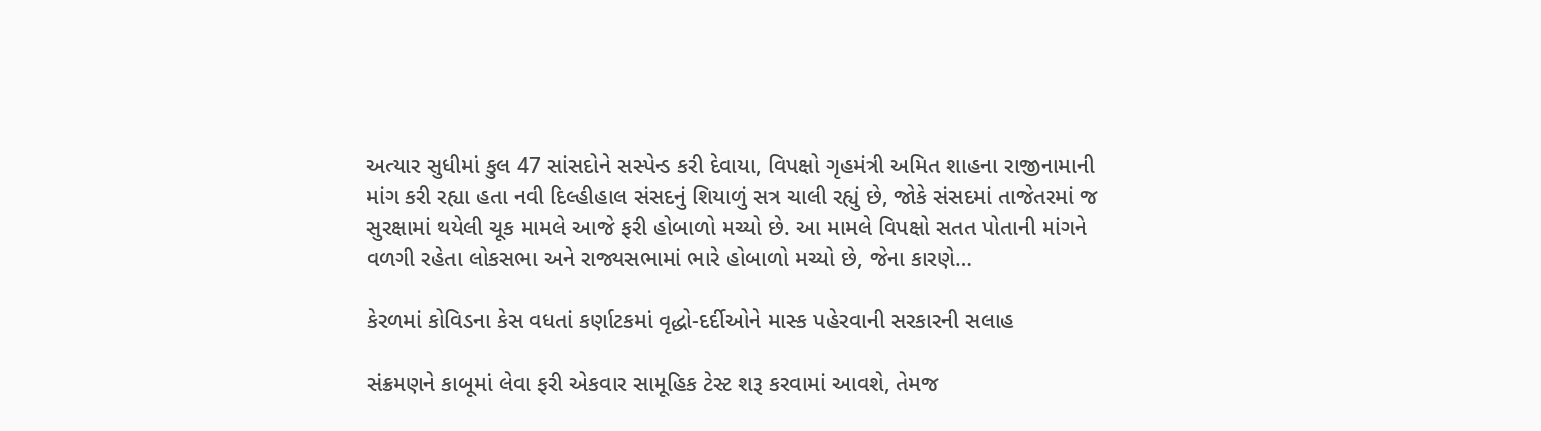અત્યાર સુધીમાં કુલ 47 સાંસદોને સસ્પેન્ડ કરી દેવાયા, વિપક્ષો ગૃહમંત્રી અમિત શાહના રાજીનામાની માંગ કરી રહ્યા હતા નવી દિલ્હીહાલ સંસદનું શિયાળું સત્ર ચાલી રહ્યું છે, જોકે સંસદમાં તાજેતરમાં જ સુરક્ષામાં થયેલી ચૂક મામલે આજે ફરી હોબાળો મચ્યો છે. આ મામલે વિપક્ષો સતત પોતાની માંગને વળગી રહેતા લોકસભા અને રાજ્યસભામાં ભારે હોબાળો મચ્યો છે, જેના કારણે…

કેરળમાં કોવિડના કેસ વધતાં કર્ણાટકમાં વૃદ્ધો-દર્દીઓને માસ્ક પહેરવાની સરકારની સલાહ

સંક્રમણને કાબૂમાં લેવા ફરી એકવાર સામૂહિક ટેસ્ટ શરૂ કરવામાં આવશે, તેમજ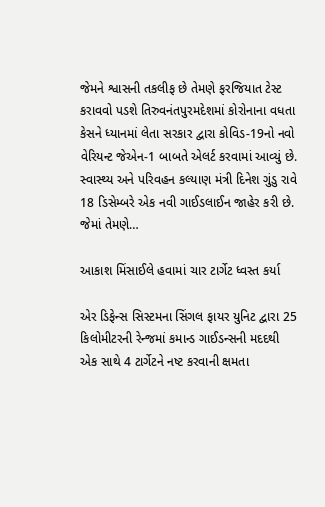જેમને શ્વાસની તકલીફ છે તેમણે ફરજિયાત ટેસ્ટ કરાવવો પડશે તિરુવનંતપુરમદેશમાં કોરોનાના વધતા કેસને ધ્યાનમાં લેતા સરકાર દ્વારા કોવિડ-19નો નવો વેરિયન્ટ જેએન-1 બાબતે એલર્ટ કરવામાં આવ્યું છે. સ્વાસ્થ્ય અને પરિવહન કલ્યાણ મંત્રી દિનેશ ગુંડુ રાવે 18 ડિસેમ્બરે એક નવી ગાઈડલાઈન જાહેર કરી છે. જેમાં તેમણે…

આકાશ મિંસાઈલે હવામાં ચાર ટાર્ગેટ ધ્વસ્ત કર્યા

એર ડિફેન્સ સિસ્ટમના સિંગલ ફાયર યુનિટ દ્વારા 25 કિલોમીટરની રેન્જમાં કમાન્ડ ગાઈડન્સની મદદથી એક સાથે 4 ટાર્ગેટને નષ્ટ કરવાની ક્ષમતા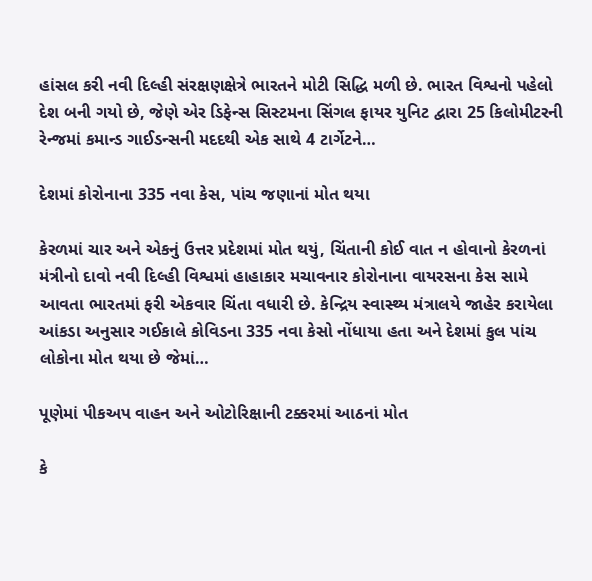હાંસલ કરી નવી દિલ્હી સંરક્ષણક્ષેત્રે ભારતને મોટી સિદ્ધિ મળી છે. ભારત વિશ્વનો પહેલો દેશ બની ગયો છે, જેણે એર ડિફેન્સ સિસ્ટમના સિંગલ ફાયર યુનિટ દ્વારા 25 કિલોમીટરની રેન્જમાં કમાન્ડ ગાઈડન્સની મદદથી એક સાથે 4 ટાર્ગેટને…

દેશમાં કોરોનાના 335 નવા કેસ, પાંચ જણાનાં મોત થયા

કેરળમાં ચાર અને એકનું ઉત્તર પ્રદેશમાં મોત થયું, ચિંતાની કોઈ વાત ન હોવાનો કેરળનાં મંત્રીનો દાવો નવી દિલ્હી વિશ્વમાં હાહાકાર મચાવનાર કોરોનાના વાયરસના કેસ સામે આવતા ભારતમાં ફરી એકવાર ચિંતા વધારી છે. કેન્દ્રિય સ્વાસ્થ્ય મંત્રાલયે જાહેર કરાયેલા આંકડા અનુસાર ગઈકાલે કોવિડના 335 નવા કેસો નોંધાયા હતા અને દેશમાં કુલ પાંચ લોકોના મોત થયા છે જેમાં…

પૂણેમાં પીકઅપ વાહન અને ઓટોરિક્ષાની ટક્કરમાં આઠનાં મોત

કે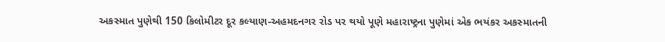અકસ્માત પુણેથી 150 કિલોમીટર દૂર કલ્યાણ-અહમદનગર રોડ પર થયો પૂણે મહારાષ્ટ્રના પુણેમાં એક ભયંકર અકસ્માતની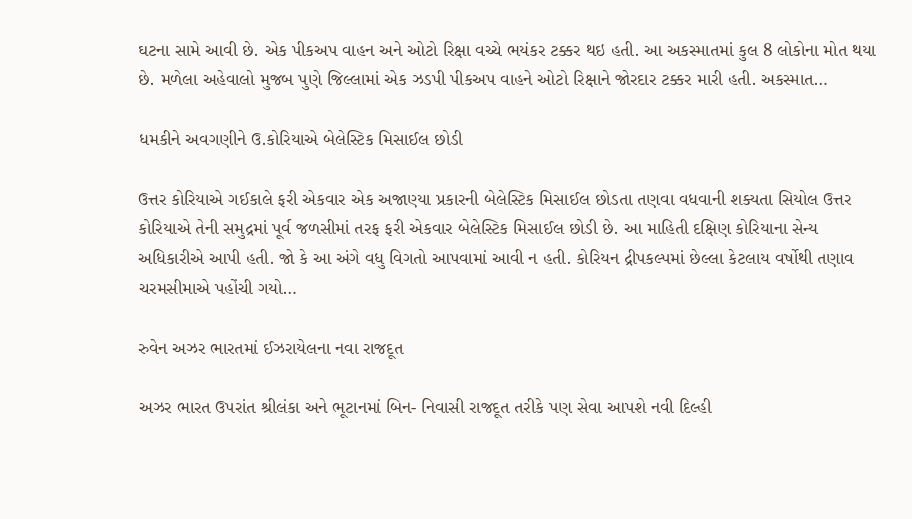ઘટના સામે આવી છે. એક પીકઅપ વાહન અને ઓટો રિક્ષા વચ્ચે ભયંકર ટક્કર થઇ હતી. આ અકસ્માતમાં કુલ 8 લોકોના મોત થયા છે. મળેલા અહેવાલો મુજબ પુણે જિલ્લામાં એક ઝડપી પીકઅપ વાહને ઓટો રિક્ષાને જોરદાર ટક્કર મારી હતી. અકસ્માત…

ધમકીને અવગણીને ઉ.કોરિયાએ બેલેસ્ટિક મિસાઈલ છોડી

ઉત્તર કોરિયાએ ગઈકાલે ફરી એકવાર એક અજાણ્યા પ્રકારની બેલેસ્ટિક મિસાઈલ છોડતા તણવા વધવાની શક્યતા સિયોલ ઉત્તર કોરિયાએ તેની સમુદ્રમાં પૂર્વ જળસીમાં તરફ ફરી એકવાર બેલેસ્ટિક મિસાઈલ છોડી છે. આ માહિતી દક્ષિણ કોરિયાના સેન્ય અધિકારીએ આપી હતી. જો કે આ અંગે વધુ વિગતો આપવામાં આવી ન હતી. કોરિયન દ્રીપકલ્પમાં છેલ્લા કેટલાય વર્ષોથી તણાવ ચરમસીમાએ પહોંચી ગયો…

રુવેન અઝર ભારતમાં ઈઝરાયેલના નવા રાજદૂત

અઝર ભારત ઉપરાંત શ્રીલંકા અને ભૂટાનમાં બિન- નિવાસી રાજદૂત તરીકે પણ સેવા આપશે નવી દિલ્હી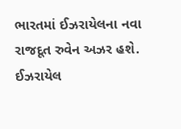ભારતમાં ઈઝરાયેલના નવા રાજદૂત રુવેન અઝર હશે. ઈઝરાયેલ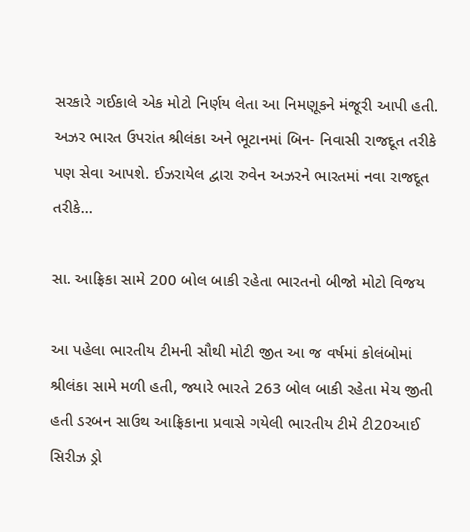સરકારે ગઈકાલે એક મોટો નિર્ણય લેતા આ નિમણૂકને મંજૂરી આપી હતી. અઝર ભારત ઉપરાંત શ્રીલંકા અને ભૂટાનમાં બિન- નિવાસી રાજદૂત તરીકે પણ સેવા આપશે. ઈઝરાયેલ દ્વારા રુવેન અઝરને ભારતમાં નવા રાજદૂત તરીકે…

સા. આફ્રિકા સામે 200 બોલ બાકી રહેતા ભારતનો બીજો મોટો વિજય

આ પહેલા ભારતીય ટીમની સૌથી મોટી જીત આ જ વર્ષમાં કોલંબોમાં શ્રીલંકા સામે મળી હતી, જ્યારે ભારતે 263 બોલ બાકી રહેતા મેચ જીતી હતી ડરબન સાઉથ આફ્રિકાના પ્રવાસે ગયેલી ભારતીય ટીમે ટી20આઈ સિરીઝ ડ્રો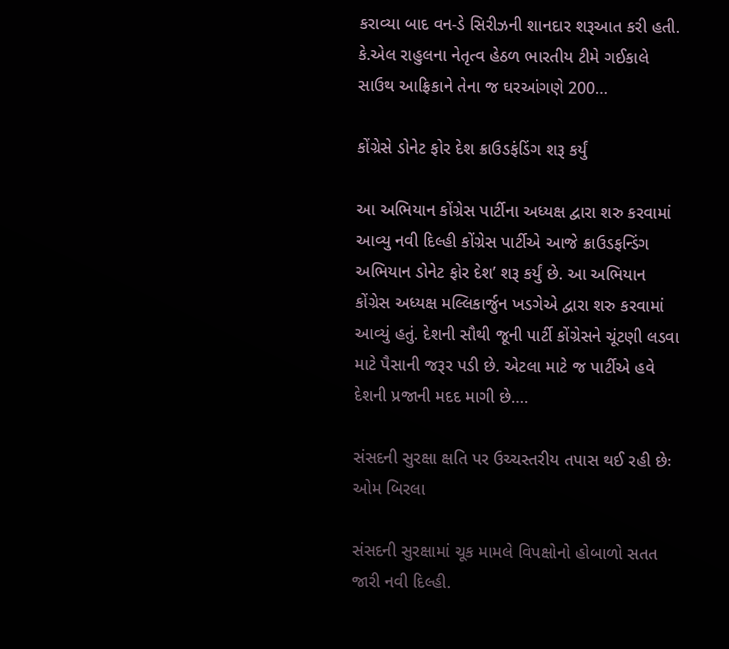કરાવ્યા બાદ વન-ડે સિરીઝની શાનદાર શરૂઆત કરી હતી. કે.એલ રાહુલના નેતૃત્વ હેઠળ ભારતીય ટીમે ગઈકાલે સાઉથ આફ્રિકાને તેના જ ઘરઆંગણે 200…

કોંગ્રેસે ડોનેટ ફોર દેશ ક્રાઉડફંડિંગ શરૂ કર્યું

આ અભિયાન કોંગ્રેસ પાર્ટીના અધ્યક્ષ દ્વારા શરુ કરવામાં આવ્યુ નવી દિલ્હી કોંગ્રેસ પાર્ટીએ આજે ક્રાઉડફન્ડિંગ અભિયાન ડોનેટ ફોર દેશ’ શરૂ કર્યું છે. આ અભિયાન કોંગ્રેસ અધ્યક્ષ મલ્લિકાર્જુન ખડગેએ દ્વારા શરુ કરવામાં આવ્યું હતું. દેશની સૌથી જૂની પાર્ટી કોંગ્રેસને ચૂંટણી લડવા માટે પૈસાની જરૂર પડી છે. એટલા માટે જ પાર્ટીએ હવે દેશની પ્રજાની મદદ માગી છે….

સંસદની સુરક્ષા ક્ષતિ પર ઉચ્ચસ્તરીય તપાસ થઈ રહી છેઃ ઓમ બિરલા

સંસદની સુરક્ષામાં ચૂક મામલે વિપક્ષોનો હોબાળો સતત જારી નવી દિલ્હી.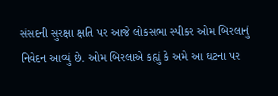સંસદની સુરક્ષા ક્ષતિ પર આજે લોકસભા સ્પીકર ઓમ બિરલાનું નિવેદન આવ્યું છે. ઓમ બિરલાએ કહ્યું કે અમે આ ઘટના પર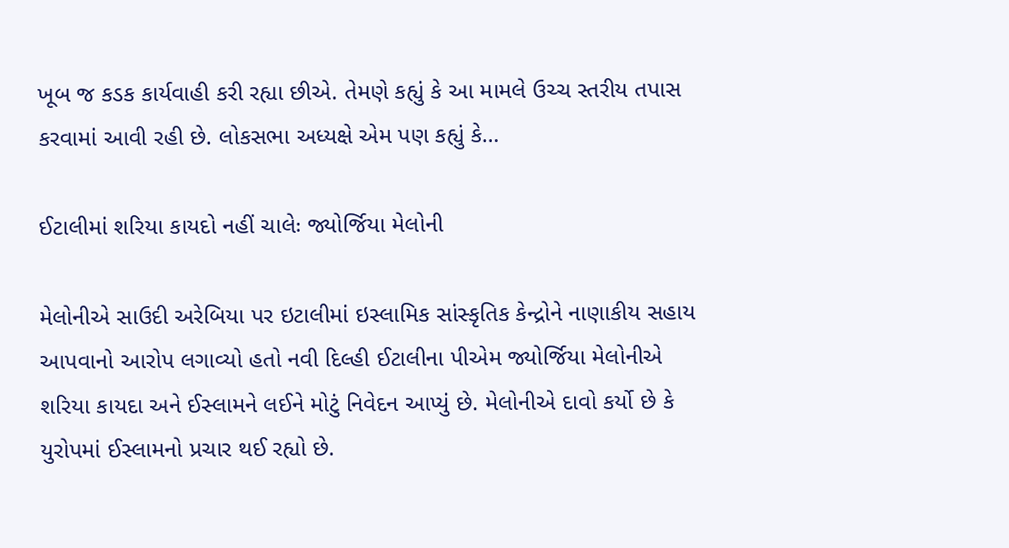ખૂબ જ કડક કાર્યવાહી કરી રહ્યા છીએ. તેમણે કહ્યું કે આ મામલે ઉચ્ચ સ્તરીય તપાસ કરવામાં આવી રહી છે. લોકસભા અધ્યક્ષે એમ પણ કહ્યું કે…

ઈટાલીમાં શરિયા કાયદો નહીં ચાલેઃ જ્યોર્જિયા મેલોની

મેલોનીએ સાઉદી અરેબિયા પર ઇટાલીમાં ઇસ્લામિક સાંસ્કૃતિક કેન્દ્રોને નાણાકીય સહાય આપવાનો આરોપ લગાવ્યો હતો નવી દિલ્હી ઈટાલીના પીએમ જ્યોર્જિયા મેલોનીએ શરિયા કાયદા અને ઈસ્લામને લઈને મોટું નિવેદન આપ્યું છે. મેલોનીએ દાવો કર્યો છે કે યુરોપમાં ઈસ્લામનો પ્રચાર થઈ રહ્યો છે.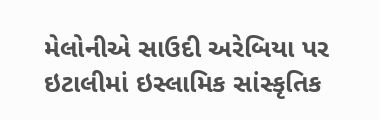મેલોનીએ સાઉદી અરેબિયા પર ઇટાલીમાં ઇસ્લામિક સાંસ્કૃતિક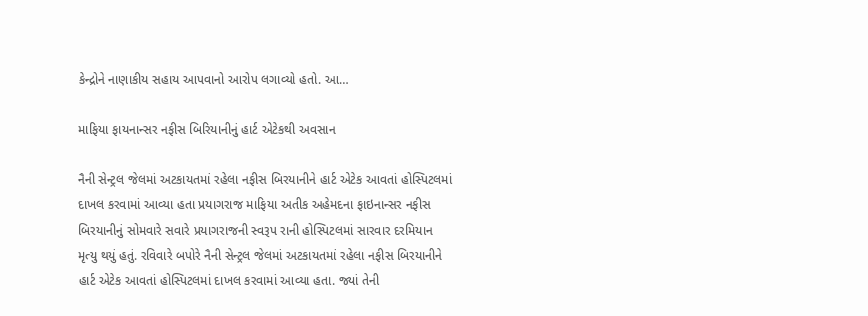કેન્દ્રોને નાણાકીય સહાય આપવાનો આરોપ લગાવ્યો હતો. આ…

માફિયા ફાયનાન્સર નફીસ બિરિયાનીનું હાર્ટ એટેકથી અવસાન

નૈની સેન્ટ્રલ જેલમાં અટકાયતમાં રહેલા નફીસ બિરયાનીને હાર્ટ એટેક આવતાં હોસ્પિટલમાં દાખલ કરવામાં આવ્યા હતા પ્રયાગરાજ માફિયા અતીક અહેમદના ફાઇનાન્સર નફીસ બિરયાનીનું સોમવારે સવારે પ્રયાગરાજની સ્વરૂપ રાની હોસ્પિટલમાં સારવાર દરમિયાન મૃત્યુ થયું હતું. રવિવારે બપોરે નૈની સેન્ટ્રલ જેલમાં અટકાયતમાં રહેલા નફીસ બિરયાનીને હાર્ટ એટેક આવતાં હોસ્પિટલમાં દાખલ કરવામાં આવ્યા હતા. જ્યાં તેની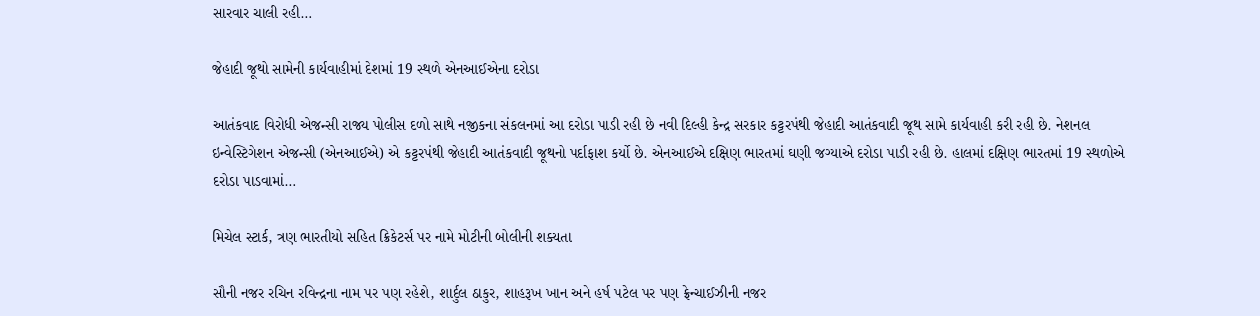સારવાર ચાલી રહી…

જેહાદી જૂથો સામેની કાર્યવાહીમાં દેશમાં 19 સ્થળે એનઆઈએના દરોડા

આતંકવાદ વિરોધી એજન્સી રાજ્ય પોલીસ દળો સાથે નજીકના સંકલનમાં આ દરોડા પાડી રહી છે નવી દિલ્હી કેન્દ્ર સરકાર કટ્ટરપંથી જેહાદી આતંકવાદી જૂથ સામે કાર્યવાહી કરી રહી છે. નેશનલ ઇન્વેસ્ટિગેશન એજન્સી (એનઆઈએ) એ કટ્ટરપંથી જેહાદી આતંકવાદી જૂથનો પર્દાફાશ કર્યો છે. એનઆઈએ દક્ષિણ ભારતમાં ઘણી જગ્યાએ દરોડા પાડી રહી છે. હાલમાં દક્ષિણ ભારતમાં 19 સ્થળોએ દરોડા પાડવામાં…

મિચેલ સ્ટાર્ક, ત્રણ ભારતીયો સહિત ક્રિકેટર્સ પર નામે મોટીની બોલીની શક્યતા

સૌની નજર રચિન રવિન્દ્રના નામ પર પણ રહેશે, શાર્દુલ ઠાકુર, શાહરૂખ ખાન અને હર્ષ પટેલ પર પણ ફ્રેન્ચાઈઝીની નજર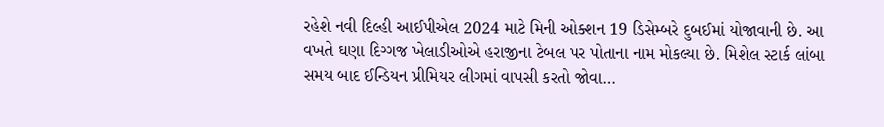રહેશે નવી દિલ્હી આઈપીએલ 2024 માટે મિની ઓક્શન 19 ડિસેમ્બરે દુબઈમાં યોજાવાની છે. આ વખતે ઘણા દિગ્ગજ ખેલાડીઓએ હરાજીના ટેબલ પર પોતાના નામ મોકલ્યા છે. મિશેલ સ્ટાર્ક લાંબા સમય બાદ ઈન્ડિયન પ્રીમિયર લીગમાં વાપસી કરતો જોવા…